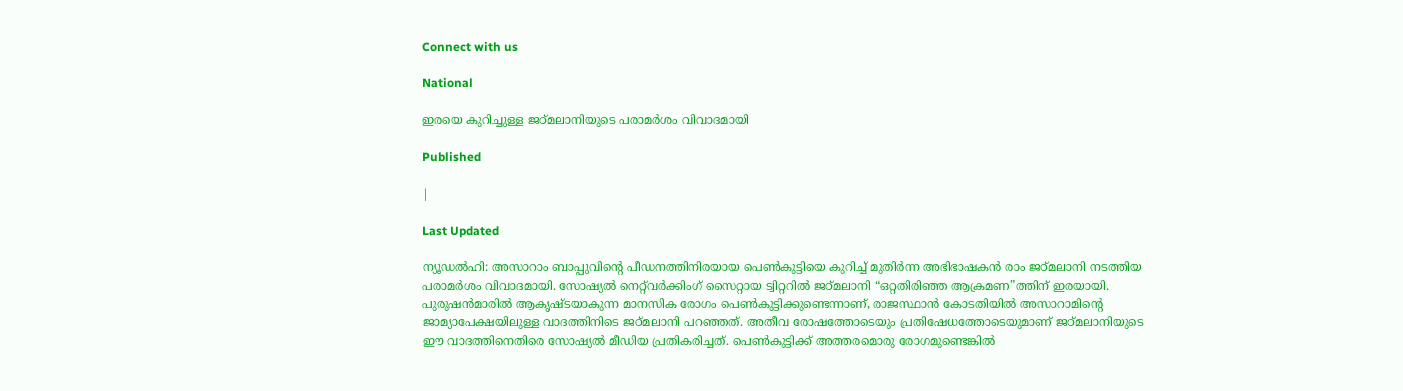Connect with us

National

ഇരയെ കുറിച്ചുള്ള ജഠ്മലാനിയുടെ പരാമര്‍ശം വിവാദമായി

Published

|

Last Updated

ന്യൂഡല്‍ഹി: അസാറാം ബാപ്പുവിന്റെ പീഡനത്തിനിരയായ പെണ്‍കുട്ടിയെ കുറിച്ച് മുതിര്‍ന്ന അഭിഭാഷകന്‍ രാം ജഠ്മലാനി നടത്തിയ പരാമര്‍ശം വിവാദമായി. സോഷ്യല്‍ നെറ്റ്‌വര്‍ക്കിംഗ് സൈറ്റായ ട്വിറ്ററില്‍ ജഠ്മലാനി “ഒറ്റതിരിഞ്ഞ ആക്രമണ”ത്തിന് ഇരയായി.
പുരുഷന്‍മാരില്‍ ആകൃഷ്ടയാകുന്ന മാനസിക രോഗം പെണ്‍കുട്ടിക്കുണ്ടെന്നാണ്, രാജസ്ഥാന്‍ കോടതിയില്‍ അസാറാമിന്റെ ജാമ്യാപേക്ഷയിലുള്ള വാദത്തിനിടെ ജഠ്മലാനി പറഞ്ഞത്. അതീവ രോഷത്തോടെയും പ്രതിഷേധത്തോടെയുമാണ് ജഠ്മലാനിയുടെ ഈ വാദത്തിനെതിരെ സോഷ്യല്‍ മീഡിയ പ്രതികരിച്ചത്. പെണ്‍കുട്ടിക്ക് അത്തരമൊരു രോഗമുണ്ടെങ്കില്‍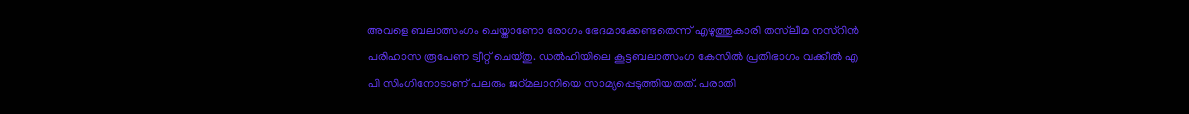അവളെ ബലാത്സംഗം ചെയ്താണോ രോഗം ഭേദമാക്കേണ്ടതെന്ന് എഴുത്തുകാരി തസ്‌ലീമ നസ്‌റിന്‍ പരിഹാസ രൂപേണ ട്വീറ്റ് ചെയ്തു. ഡല്‍ഹിയിലെ കൂട്ടബലാത്സംഗ കേസില്‍ പ്രതിഭാഗം വക്കീല്‍ എ പി സിംഗിനോടാണ് പലരും ജഠ്മലാനിയെ സാമ്യപ്പെടുത്തിയതത്. പരാതി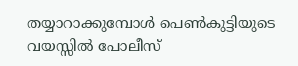തയ്യാറാക്കുമ്പോള്‍ പെണ്‍കുട്ടിയുടെ വയസ്സില്‍ പോലീസ്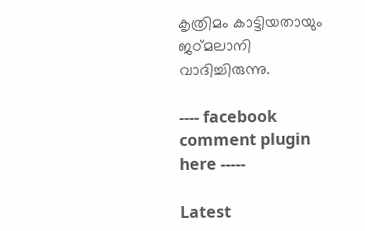കൃത്രിമം കാട്ടിയതായും ജഠ്മലാനി വാദിച്ചിരുന്നു.

---- facebook comment plugin here -----

Latest